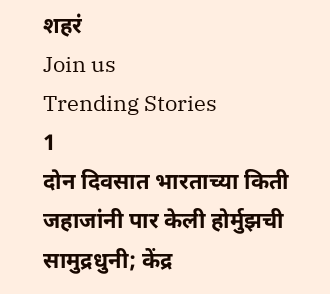शहरं
Join us
Trending Stories
1
दोन दिवसात भारताच्या किती जहाजांनी पार केली होर्मुझची सामुद्रधुनी; केंद्र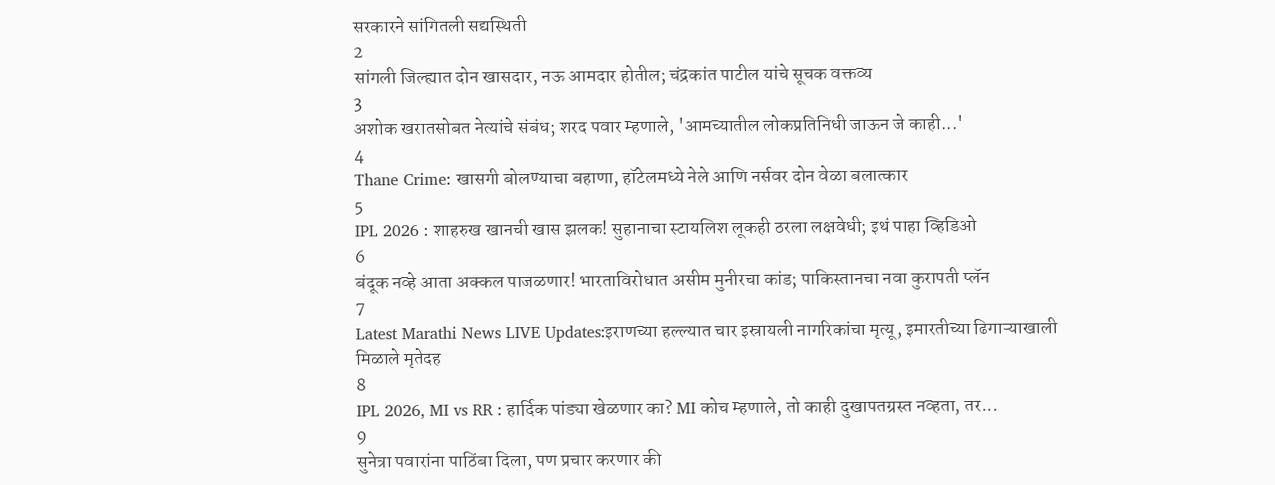सरकारने सांगितली सद्यस्थिती
2
सांगली जिल्ह्यात दोन खासदार, नऊ आमदार होतील; चंद्रकांत पाटील यांचे सूचक वक्तव्य
3
अशोक खरातसोबत नेत्यांचे संबंध; शरद पवार म्हणाले, 'आमच्यातील लोकप्रतिनिधी जाऊन जे काही...'
4
Thane Crime: खासगी बोलण्याचा बहाणा, हॉटेलमध्ये नेले आणि नर्सवर दोन वेळा बलात्कार
5
IPL 2026 : शाहरुख खानची खास झलक! सुहानाचा स्टायलिश लूकही ठरला लक्षवेधी; इथं पाहा व्हिडिओ
6
बंदूक नव्हे आता अक्कल पाजळणार! भारताविरोधात असीम मुनीरचा कांड; पाकिस्तानचा नवा कुरापती प्लॅन
7
Latest Marathi News LIVE Updates:इराणच्या हल्ल्यात चार इस्रायली नागरिकांचा मृत्यू, इमारतीच्या ढिगाऱ्याखाली मिळाले मृतेदह
8
IPL 2026, MI vs RR : हार्दिक पांड्या खेळणार का? MI कोच म्हणाले, तो काही दुखापतग्रस्त नव्हता, तर...
9
सुनेत्रा पवारांना पाठिंबा दिला, पण प्रचार करणार की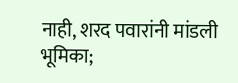नाही, शरद पवारांनी मांडली भूमिका;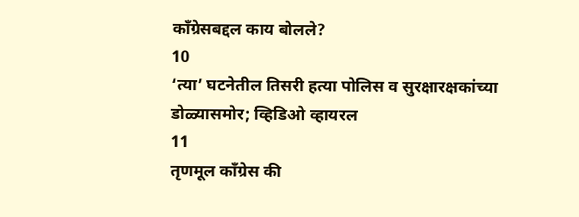काँग्रेसबद्दल काय बोलले?
10
‘त्या’ घटनेतील तिसरी हत्या पोलिस व सुरक्षारक्षकांच्या डोळ्यासमोर; व्हिडिओ व्हायरल
11
तृणमूल काँग्रेस की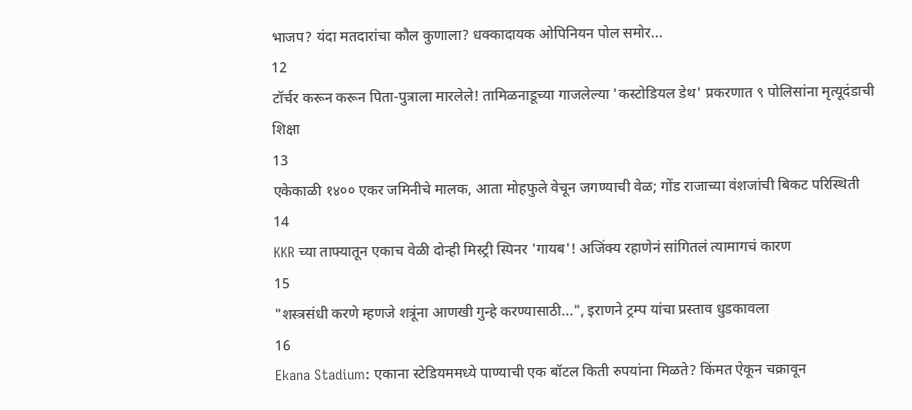भाजप? यंदा मतदारांचा कौल कुणाला? धक्कादायक ओपिनियन पोल समोर...
12
टॉर्चर करून करून पिता-पुत्राला मारलेले! तामिळनाडूच्या गाजलेल्या 'कस्टोडियल डेथ' प्रकरणात ९ पोलिसांना मृत्यूदंडाची शिक्षा
13
एकेकाळी १४०० एकर जमिनीचे मालक, आता मोहफुले वेचून जगण्याची वेळ; गोंड राजाच्या वंशजांची बिकट परिस्थिती
14
KKR च्या ताफ्यातून एकाच वेळी दोन्ही मिस्ट्री स्पिनर 'गायब'! अजिंक्य रहाणेनं सांगितलं त्यामागचं कारण
15
"शस्त्रसंधी करणे म्हणजे शत्रूंना आणखी गुन्हे करण्यासाठी...", इराणने ट्रम्प यांचा प्रस्ताव धुडकावला
16
Ekana Stadium: एकाना स्टेडियममध्ये पाण्याची एक बॉटल किती रुपयांना मिळते? किंमत ऐकून चक्रावून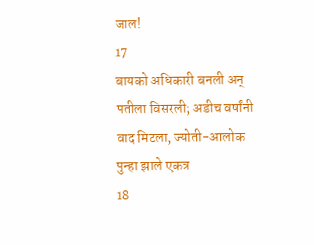जाल!
17
बायको अधिकारी बनली अन् पतीला विसरली; अडीच वर्षांनी वाद मिटला, ज्योती-आलोक पुन्हा झाले एकत्र
18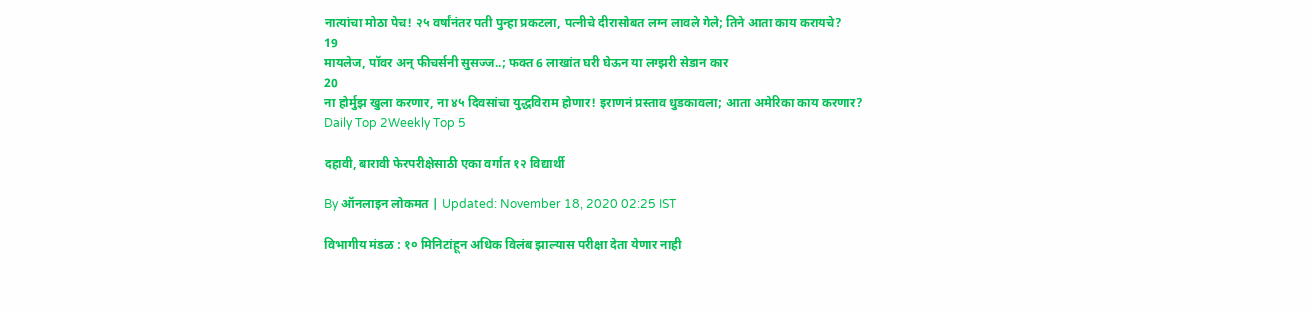नात्यांचा मोठा पेच! २५ वर्षांनंतर पती पुन्हा प्रकटला, पत्नीचे दीरासोबत लग्न लावले गेले; तिने आता काय करायचे?
19
मायलेज, पॉवर अन् फीचर्सनी सुसज्ज..; फक्त 6 लाखांत घरी घेऊन या लग्झरी सेडान कार
20
ना होर्मुझ खुला करणार, ना ४५ दिवसांचा युद्धविराम होणार! इराणनं प्रस्ताव धुडकावला; आता अमेरिका काय करणार?
Daily Top 2Weekly Top 5

दहावी, बारावी फेरपरीक्षेसाठी एका वर्गात १२ विद्यार्थी

By ऑनलाइन लोकमत | Updated: November 18, 2020 02:25 IST

विभागीय मंडळ : १० मिनिटांहून अधिक विलंब झाल्यास परीक्षा देता येणार नाही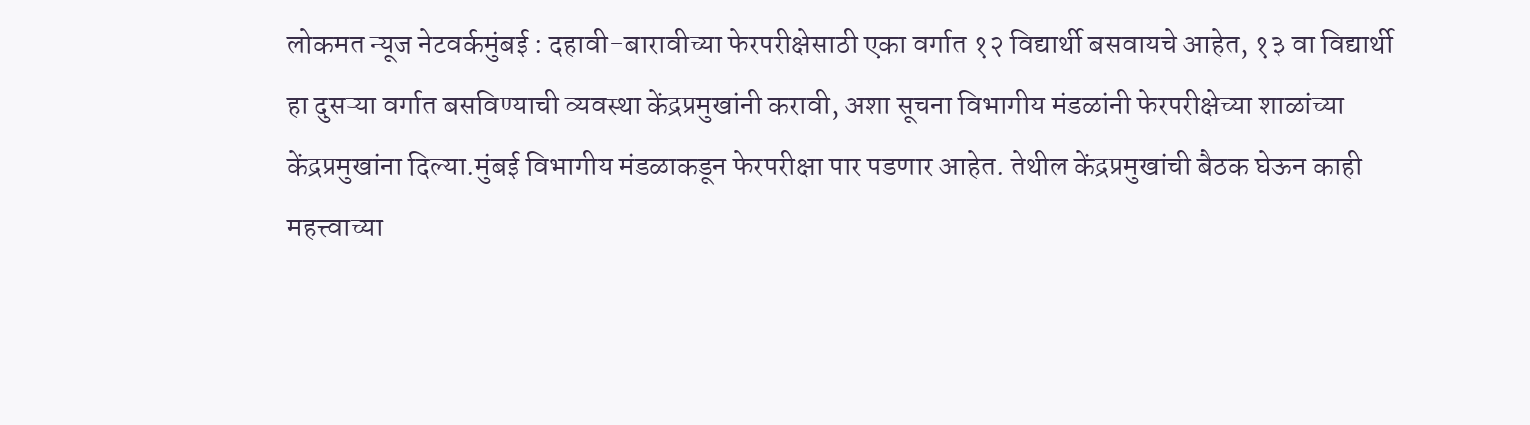लोकमत न्यूज नेटवर्कमुंबई : दहावी-बारावीच्या फेरपरीक्षेसाठी एका वर्गात १२ विद्यार्थी बसवायचे आहेत, १३ वा विद्यार्थी हा दुसऱ्या वर्गात बसविण्याची व्यवस्था केंद्रप्रमुखांनी करावी, अशा सूचना विभागीय मंडळांनी फेरपरीक्षेच्या शाळांच्या केंद्रप्रमुखांना दिल्या.मुंबई विभागीय मंडळाकडून फेरपरीक्षा पार पडणार आहेत. तेथील केंद्रप्रमुखांची बैठक घेऊन काही महत्त्वाच्या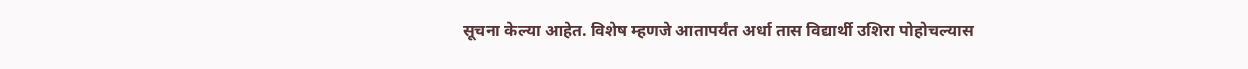सूचना केल्या आहेत. विशेष म्हणजे आतापर्यंत अर्धा तास विद्यार्थी उशिरा पोहोचल्यास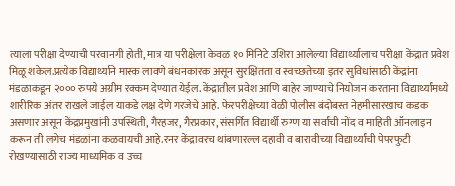त्याला परीक्षा देण्याची परवानगी होती, मात्र या परीक्षेला केवळ १० मिनिटे उशिरा आलेल्या विद्यार्थ्यालाच परीक्षा केंद्रात प्रवेश मिळू शकेल.प्रत्येक विद्यार्थ्याने मास्क लावणे बंधनकारक असून सुरक्षितता व स्वच्छतेच्या इतर सुविधांसाठी केंद्रांना मंडळाकडून २००० रुपये अग्रीम रक्कम देण्यात येईल. केंद्रातील प्रवेश आणि बाहेर जाण्याचे नियोजन करताना विद्यार्थ्यांमध्ये शारीरिक अंतर राखले जाईल याकडे लक्ष देणे गरजेचे आहे. फेरपरीक्षेच्या वेळी पोलीस बंदोबस्त नेहमीसारखाच कडक असणार असून केंद्रप्रमुखांनी उपस्थिती, गैरहजर, गैरप्रकार, संसर्गित विद्यार्थी रुग्ण या सर्वांची नोंद व माहिती ऑनलाइन करून ती लगेच मंडळांना कळवायची आहे.रनर केंद्रावरच थांबणारल्ल दहावी व बारावीच्या विद्यार्थ्यांची पेपरफुटी रोखण्यासाठी राज्य माध्यमिक व उच्च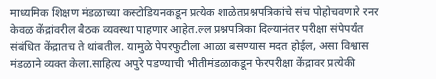माध्यमिक शिक्षण मंडळाच्या कस्टोडियनकडून प्रत्येक शाळेतप्रश्नपत्रिकांचे संच पोहोचवणारे रनर केवळ केंद्रांवरील बैठक व्यवस्था पाहणार आहेत.ल्ल प्रश्नपत्रिका दिल्यानंतर परीक्षा संपेपर्यंत संबंधित केंद्रातच ते थांबतील. यामुळे पेपरफुटीला आळा बसण्यास मदत होईल, असा विश्वास मंडळाने व्यक्त केला.साहित्य अपुरे पडण्याची भीतीमंडळाकडून फेरपरीक्षा केंद्रावर प्रत्येकी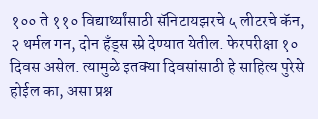१०० ते ११० विद्यार्थ्यांसाठी सॅनिटायझरचे ५ लीटरचे कॅन, २ थर्मल गन, दोन हँड्स स्प्रे देण्यात येतील. फेरपरीक्षा १० दिवस असेल. त्यामुळे इतक्या दिवसांसाठी हे साहित्य पुरेसे होईल का, असा प्रश्न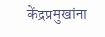केंद्रप्रमुखांना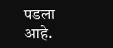पडला आहे.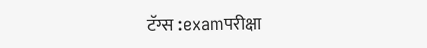टॅग्स :examपरीक्षा